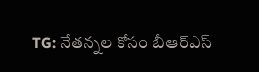TG: నేతన్నల కోసం బీఆర్ఎస్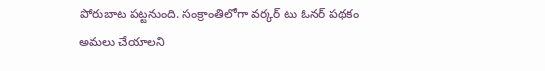పోరుబాట పట్టనుంది. సంక్రాంతిలోగా వర్కర్ టు ఓనర్ పథకం అమలు చేయాలని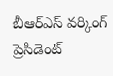బీఆర్ఎస్ వర్కింగ్ ప్రెసిడెంట్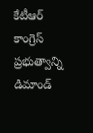కేటీఆర్ కాంగ్రెస్ ప్రభుత్వాన్ని డిమాండ్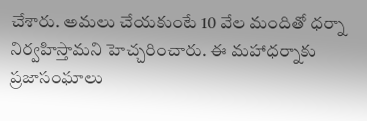చేశారు. అమలు చేయకుంటే 10 వేల మందితో ధర్నా నిర్వహిస్తామని హెచ్చరించారు. ఈ మహాధర్నాకు ప్రజాసంఘాలు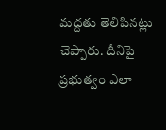మద్దతు తెలిపినట్లు చెప్పారు. దీనిపై ప్రభుత్వం ఎలా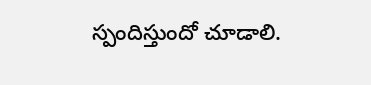స్పందిస్తుందో చూడాలి.